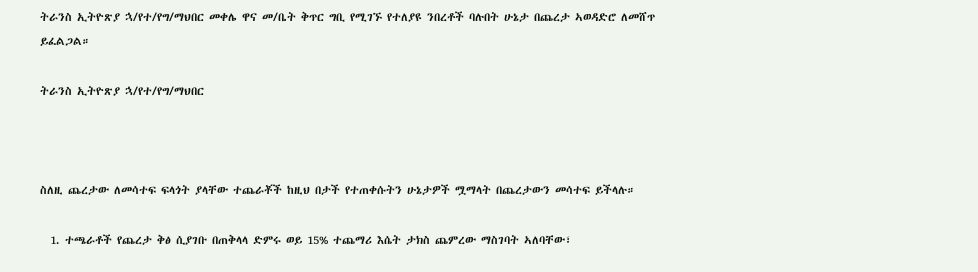ትራንስ ኢትዮጽያ ኋ/የተ/የግ/ማህበር መቀሌ ዋና መ/ቤት ቅጥር ግቢ የሚገኙ የተለያዩ ንበረቶች ባሉበት ሁኔታ በጨረታ ኣወዳድሮ ለመሸጥ ይፈልጋል።

ትራንስ ኢትዮጽያ ኋ/የተ/የግ/ማህበር



ስለዚ ጨረታው ለመሳተፍ ፍላጎት ያላቸው ተጨራቾች ከዚህ በታች የተጠቀሱትን ሁኔታዎች ሟማላት በጨረታውን መሳተፍ ይችላሉ።

  1. ተጫራቶች የጨረታ ቅፅ ሲያገቡ በጠቅላላ ድምሩ ወይ 15% ተጨማሪ እሴት ታክስ ጨምረው ማስገባት ኣለባቸው፣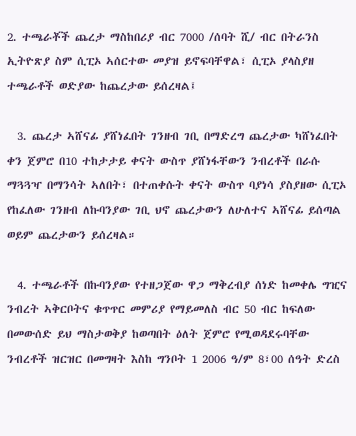2. ተጫራቾች ጨረታ ማስከበሪያ ብር 7000 /ሰባት ሺ/ ብር በትራንስ ኢትዮጽያ ስም ሲፒኦ ኣሰርተው መያዝ ይኖፍባቸዋል፣ ሲፒኦ ያላስያዘ ተጫራቶች ወድያው ከጨረታው ይሰረዛል፤

  3. ጨረታ ኣሸናፊ ያሸነፈበት ገንዘብ ገቢ በማድረግ ጨረታው ካሸነፈበት ቀን ጀምሮ በ10 ተከታታይ ቀናት ውስጥ ያሸነፋቸውን ንብረቶች በራሱ ማጓጓዣ በማንሳት ኣለበት፣ በተጠቀሱት ቀናት ውስጥ ባያነሳ ያስያዘው ሲፒኦ የከፈለው ገንዘብ ለኩባንያው ገቢ ህኖ ጨረታውን ለሁለተና ኣሸናፊ ይሰጣል ወይም ጨረታውን ይሰረዛል።

  4. ተጫራቶች በኩባንያው የተዘጋጀው ዋጋ ማቅረብያ ሰነድ ከመቀሌ ግዢና ንብረት ኣቅርቦትና ቁጥጥር መምሪያ የማይመለስ ብር 50 ብር ከፍለው በመውሰድ ይህ ማስታወቅያ ከወጣበት ዕለት ጀምሮ የሚወዳደሩባቸው ንብረቶች ዝርዝር በመግዛት እስከ ግንቦት 1 2006 ዓ/ም 8፣00 ሰዓት ድረስ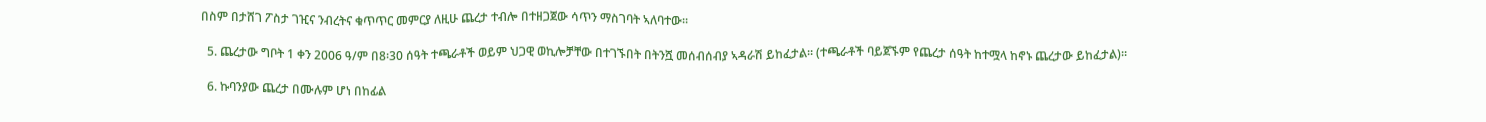በስም በታሸገ ፖስታ ገዢና ንብረትና ቁጥጥር መምርያ ለዚሁ ጨረታ ተብሎ በተዘጋጀው ሳጥን ማስገባት ኣለባተው።

  5. ጨረታው ግቦት 1 ቀን 2006 ዓ/ም በ8፡30 ሰዓት ተጫራቶች ወይም ህጋዊ ወኪሎቻቸው በተገኙበት በትንሿ መሰብሰብያ ኣዳራሽ ይከፈታል። (ተጫራቶች ባይጀኙም የጨረታ ሰዓት ከተሟላ ከኖኑ ጨረታው ይከፈታል)።

  6. ኩባንያው ጨረታ በሙሉም ሆነ በከፊል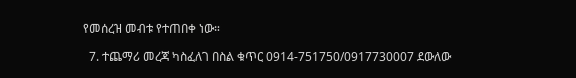የመሰረዝ መብቱ የተጠበቀ ነው።

  7. ተጨማሪ መረጃ ካስፈለገ በስል ቁጥር 0914-751750/0917730007 ደውለው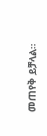መጠየቅ ይቻላል።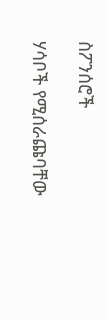ስፖንሰሮች

ሃሳቦች የሚሰራጩባቸው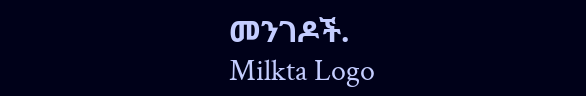መንገዶች.
Milkta Logo